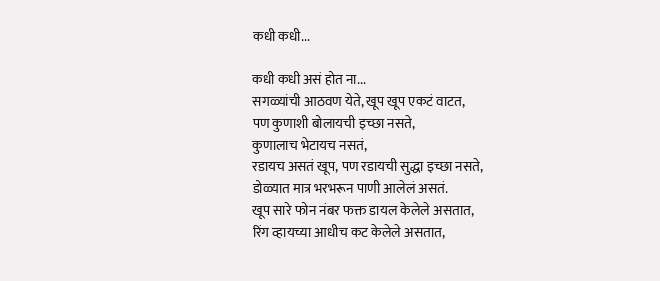कधी कधी...

कधी कधी असं होत ना...
सगळ्यांची आठवण येते, खूप खूप एकटं वाटत,
पण कुणाशी बोलायची इच्छा नसते,
कुणालाच भेटायच नसतं,
रडायच असतं खूप, पण रडायची सुद्धा इच्छा नसते,
डोळ्यात मात्र भरभरून पाणी आलेलं असतं.
खूप सारे फोन नंबर फक्त डायल केलेले असतात,
रिंग व्हायच्या आधीच कट केलेले असतात,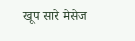खूप सारे मेसेज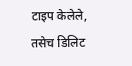टाइप केलेले,
तसेच डिलिट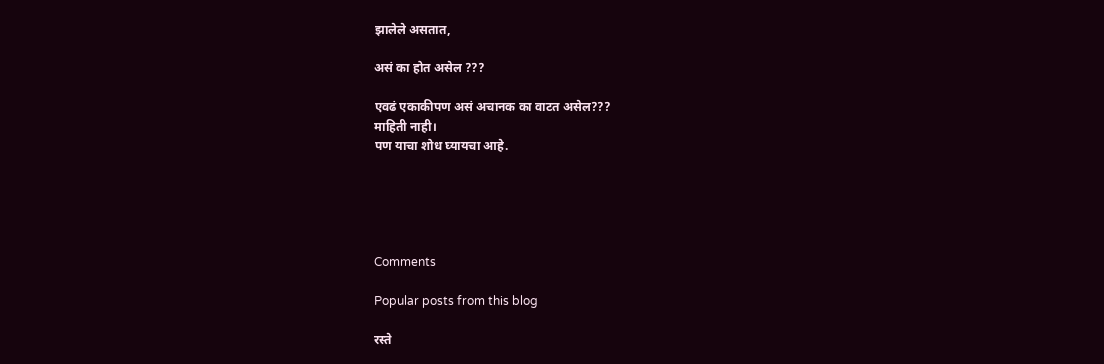झालेले असतात,

असं का होत असेल ???

एवढं एकाकीपण असं अचानक का वाटत असेल???
माहिती नाही।
पण याचा शोध घ्यायचा आहे.





Comments

Popular posts from this blog

रस्ते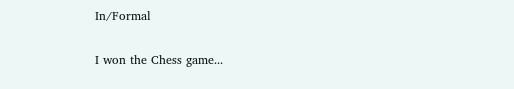In/Formal

I won the Chess game...